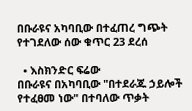በቡራዩና አካባቢው በተፈጠረ ግጭት የተገደለው ሰው ቁጥር 23 ደረሰ

  • እስክንድር ፍሬው
በቡራዩና በአካባቢው "በተደራጁ ኃይሎች የተፈፀመ ነው" በተባለው ጥቃት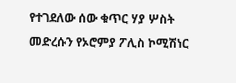የተገደለው ሰው ቁጥር ሃያ ሦስት መድረሱን የኦሮምያ ፖሊስ ኮሚሽነር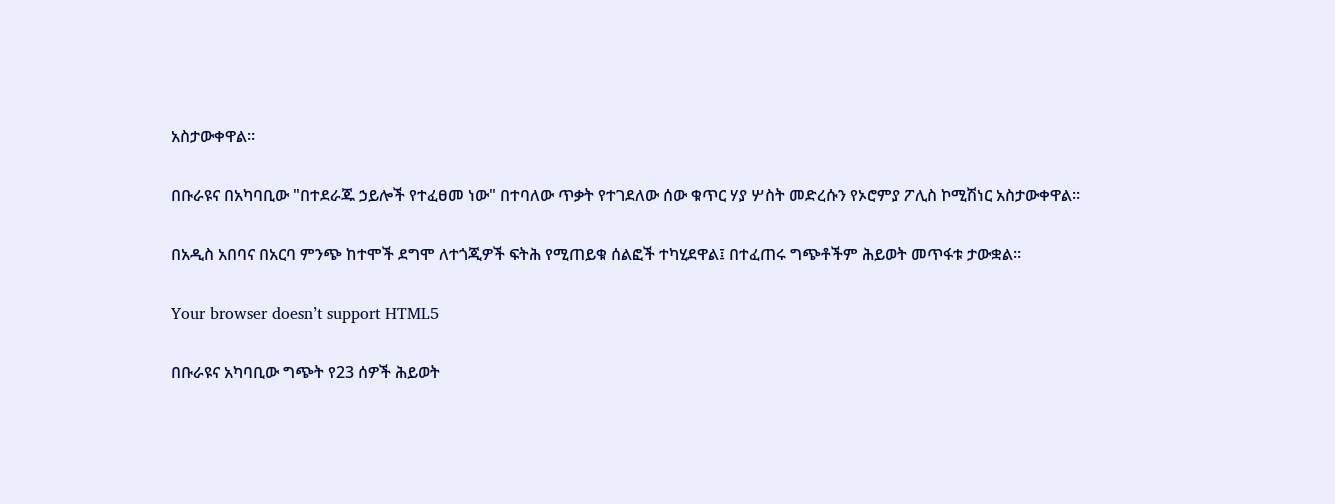አስታውቀዋል።

በቡራዩና በአካባቢው "በተደራጁ ኃይሎች የተፈፀመ ነው" በተባለው ጥቃት የተገደለው ሰው ቁጥር ሃያ ሦስት መድረሱን የኦሮምያ ፖሊስ ኮሚሽነር አስታውቀዋል።

በአዲስ አበባና በአርባ ምንጭ ከተሞች ደግሞ ለተጎጂዎች ፍትሕ የሚጠይቁ ሰልፎች ተካሂደዋል፤ በተፈጠሩ ግጭቶችም ሕይወት መጥፋቱ ታውቋል።

Your browser doesn’t support HTML5

በቡራዩና አካባቢው ግጭት የ23 ሰዎች ሕይወት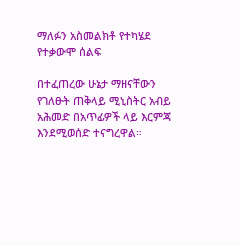ማለፉን አስመልክቶ የተካሄደ የተቃውሞ ሰልፍ

በተፈጠረው ሁኔታ ማዘናቸውን የገለፁት ጠቅላይ ሚኒስትር አብይ አሕመድ በአጥፊዎች ላይ እርምጃ እንደሚወሰድ ተናግረዋል።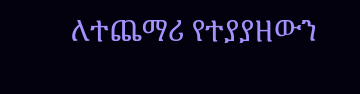ለተጨማሪ የተያያዘውን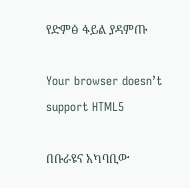የድምፅ ፋይል ያዳምጡ

Your browser doesn’t support HTML5

በቡራዩና አካባቢው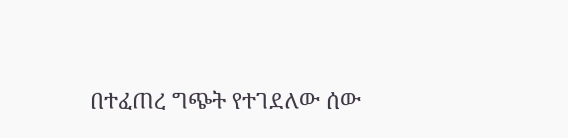በተፈጠረ ግጭት የተገደለው ሰው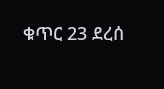ቁጥር 23 ደረሰ